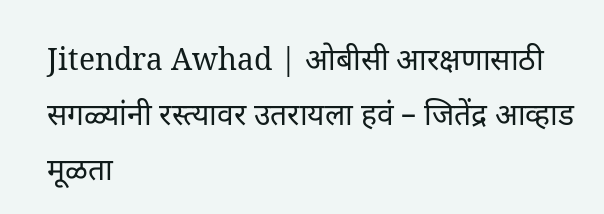Jitendra Awhad | ओबीसी आरक्षणासाठी सगळ्यांनी रस्त्यावर उतरायला हवं – जितेंद्र आव्हाड
मूळता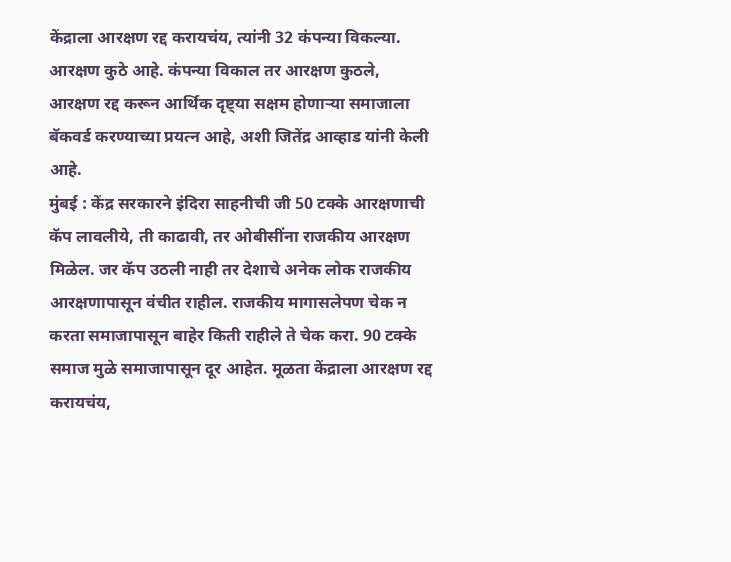केंद्राला आरक्षण रद्द करायचंय, त्यांनी 32 कंपन्या विकल्या. आरक्षण कुठे आहे. कंपन्या विकाल तर आरक्षण कुठले, आरक्षण रद्द करून आर्थिक दृष्ट्या सक्षम होणाऱ्या समाजाला बॅकवर्ड करण्याच्या प्रयत्न आहे, अशी जितेंद्र आव्हाड यांनी केली आहे.
मुंबई : केंद्र सरकारने इंदिरा साहनीची जी 50 टक्के आरक्षणाची कॅप लावलीये, ती काढावी, तर ओबीसींना राजकीय आरक्षण मिळेल. जर कॅप उठली नाही तर देशाचे अनेक लोक राजकीय आरक्षणापासून वंचीत राहील. राजकीय मागासलेपण चेक न करता समाजापासून बाहेर किती राहीले ते चेक करा. 90 टक्के समाज मुळे समाजापासून दूर आहेत. मूळता केंद्राला आरक्षण रद्द करायचंय,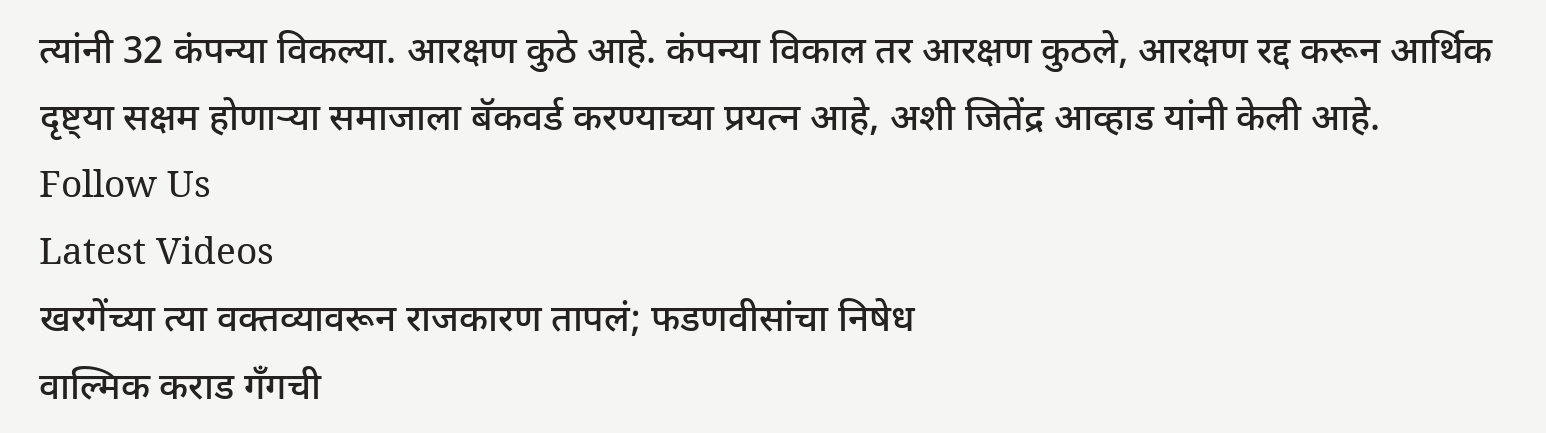त्यांनी 32 कंपन्या विकल्या. आरक्षण कुठे आहे. कंपन्या विकाल तर आरक्षण कुठले, आरक्षण रद्द करून आर्थिक दृष्ट्या सक्षम होणाऱ्या समाजाला बॅकवर्ड करण्याच्या प्रयत्न आहे, अशी जितेंद्र आव्हाड यांनी केली आहे.
Follow Us
Latest Videos
खरगेंच्या त्या वक्तव्यावरून राजकारण तापलं; फडणवीसांचा निषेध
वाल्मिक कराड गँगची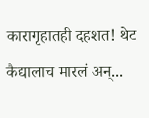कारागृहातही दहशत! थेट कैद्यालाच मारलं अन्...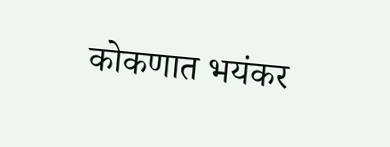कोकणात भयंकर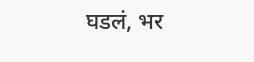घडलं, भर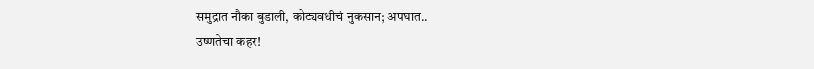समुद्रात नौका बुडाली, कोट्यवधीचं नुकसान; अपघात..
उष्णतेचा कहर!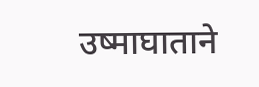उष्माघाताने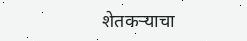शेतकऱ्याचा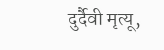दुर्दैवी मृत्यू,